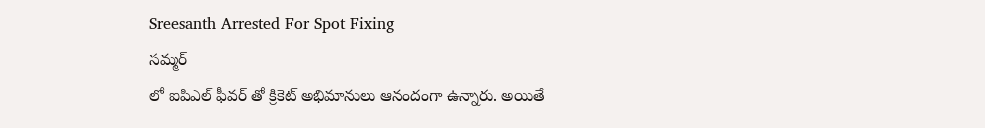Sreesanth Arrested For Spot Fixing
సమ్మర్
లో ఐపిఎల్ ఫీవర్ తో క్రికెట్ అభిమానులు ఆనందంగా ఉన్నారు. అయితే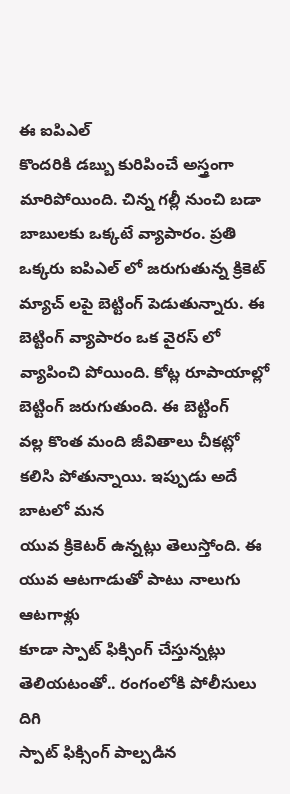ఈ ఐపిఎల్
కొందరికి డబ్బు కురిపించే అస్త్రంగా మారిపోయింది. చిన్న గల్లీ నుంచి బడా
బాబులకు ఒక్కటే వ్యాపారం. ప్రతి ఒక్కరు ఐపిఎల్ లో జరుగుతున్న క్రికెట్
మ్యాచ్ లపై బెట్టింగ్ పెడుతున్నారు. ఈ బెట్టింగ్ వ్యాపారం ఒక వైరస్ లో
వ్యాపించి పోయింది. కోట్ల రూపాయాల్లో బెట్టింగ్ జరుగుతుంది. ఈ బెట్టింగ్
వల్ల కొంత మంది జీవితాలు చీకట్లో కలిసి పోతున్నాయి. ఇప్పుడు అదే బాటలో మన
యువ క్రికెటర్ ఉన్నట్లు తెలుస్తోంది. ఈ యువ ఆటగాడుతో పాటు నాలుగు ఆటగాళ్లు
కూడా స్పాట్ ఫిక్సింగ్ చేస్తున్నట్లు తెలియటంతో.. రంగంలోకి పోలీసులు దిగి
స్పాట్ ఫిక్సింగ్ పాల్పడిన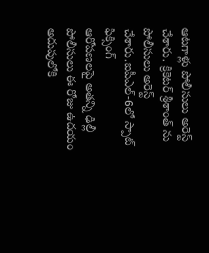ఆటగాళ్లు పోలీసులు అరెస్ట్ చేశారు. క్రికెటర్ శ్రీశాంత్ ను పోలీసులు అరెస్ట్ చేశారు.ఐపీఎల్-6లో స్పాట్ ఫిక్సింగ్
ఆరోపణలపై అతన్ని ఢిల్లీ పోలీసులు ఈ రోజు ఉదయం అదుపులోకి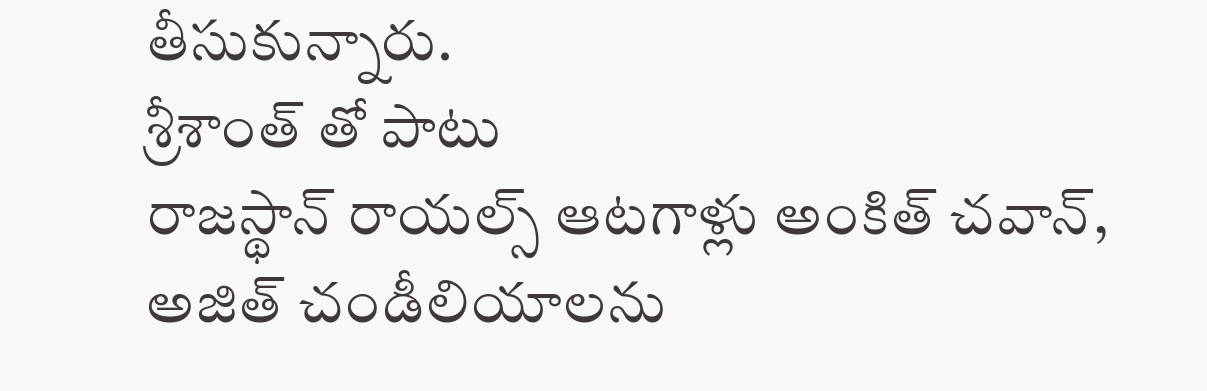తీసుకున్నారు.
శ్రీశాంత్ తో పాటు
రాజస్థాన్ రాయల్స్ ఆటగాళ్లు అంకిత్ చవాన్, అజిత్ చండీలియాలను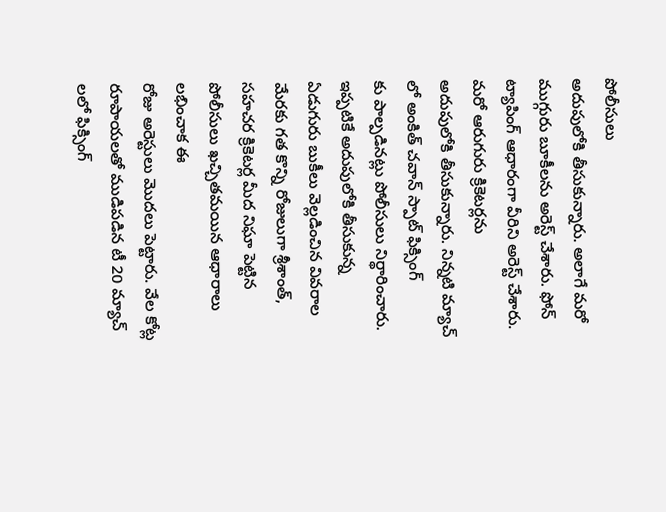పోలీసులు
అదుపులోకి తీసుకున్నారు. అలాగే మరో ముగ్గురు బూకీలను అరెస్ట్ చేశారు. ఫోన్
ట్యాపింగ్ ఆధారంగా వీరిని అరెస్ట్ చేశారు. మరో ఆరుగురు క్రికెటర్లను
అదుపులోకి తీసుకున్నారు. నిన్నటి మ్యాచ్ లో అంకిత్ చవాన్ స్పాట్ ఫిక్సింగ్
కు పాల్పడినట్లు పోలీసులు నిర్థారించారు. ఇప్పటికే అదుపులోకి తీసుకున్న
ఏడుగురు బుకీలు వెల్లడించిన వివరాల మేరకు గత కొన్ని రోజులుగా శ్రీశాంత్,
సహచర క్రికెటర్ల మీద నిఘా పెట్టిన పోలీసులు ఖచ్చితమయిన ఆధారాలు లభించాక ఈ
రోజు అరెస్టులు మొదలు పెట్టారు. వేల కోట్ల రూపాయలతో ముడిపడిన టీ 20 మ్యాచ్
లలో ఫిక్సింగ్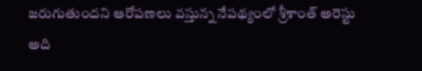జరుగుతుందని ఆరోపణలు వస్తున్న నేపథ్యంలో శ్రీశాంత్ అరెస్టు
అది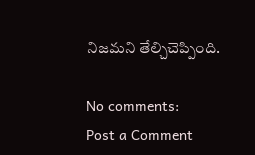నిజమని తేల్చిచెప్పింది.

No comments:
Post a Comment